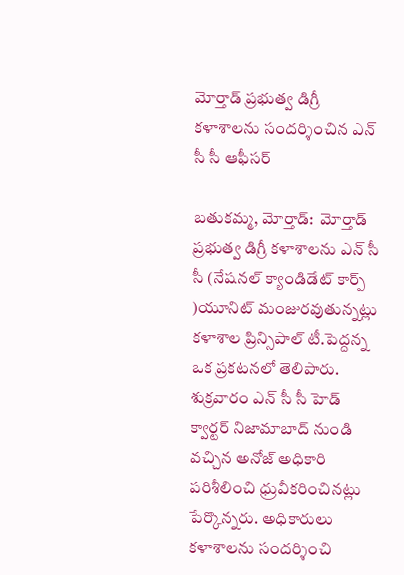మోర్తాడ్ ప్రభుత్వ డిగ్రీ కళాశాలను సందర్శించిన ఎన్ సీ సీ ఆఫీసర్

బతుకమ్మ, మోర్తాడ్:  మోర్తాడ్ ప్రభుత్వ డిగ్రీ కళాశాలను ఎన్ సీ సీ (నేషనల్ క్యాండిడేట్ కార్ప్ )యూనిట్ మంజురవుతున్నట్లు కళాశాల ప్రిన్సిపాల్ టీ.పెద్దన్న ఒక ప్రకటనలో తెలిపారు. శుక్రవారం ఎన్ సీ సీ హెడ్ క్వార్టర్ నిజామాబాద్ నుండి వచ్చిన అనోజ్ అధికారి పరిశీలించి ధ్రువీకరించినట్లు పేర్కొన్నరు. అధికారులు కళాశాలను సందర్శించి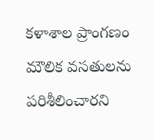కళాశాల ప్రాంగణం మౌలిక వసతులను పరిశీలించారని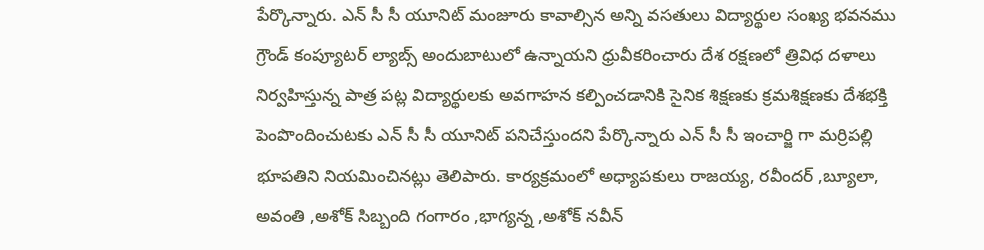పేర్కొన్నారు. ఎన్ సీ సీ యూనిట్ మంజూరు కావాల్సిన అన్ని వసతులు విద్యార్థుల సంఖ్య భవనము గ్రౌండ్ కంప్యూటర్ ల్యాబ్స్ అందుబాటులో ఉన్నాయని ధ్రువీకరించారు దేశ రక్షణలో త్రివిధ దళాలు నిర్వహిస్తున్న పాత్ర పట్ల విద్యార్థులకు అవగాహన కల్పించడానికి సైనిక శిక్షణకు క్రమశిక్షణకు దేశభక్తి పెంపొందించుటకు ఎన్ సీ సీ యూనిట్ పనిచేస్తుందని పేర్కొన్నారు ఎన్ సీ సీ ఇంచార్జి గా మర్రిపల్లి భూపతిని నియమించినట్లు తెలిపారు. కార్యక్రమంలో అధ్యాపకులు రాజయ్య, రవీందర్ ,బ్యూలా, అవంతి ,అశోక్ సిబ్బంది గంగారం ,భాగ్యన్న ,అశోక్ నవీన్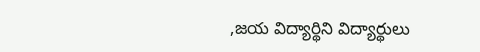,జయ విద్యార్థిని విద్యార్థులు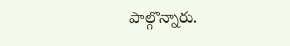పాల్గొన్నారు.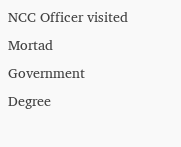NCC Officer visited Mortad Government Degree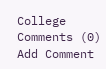College
Comments (0)
Add Comment